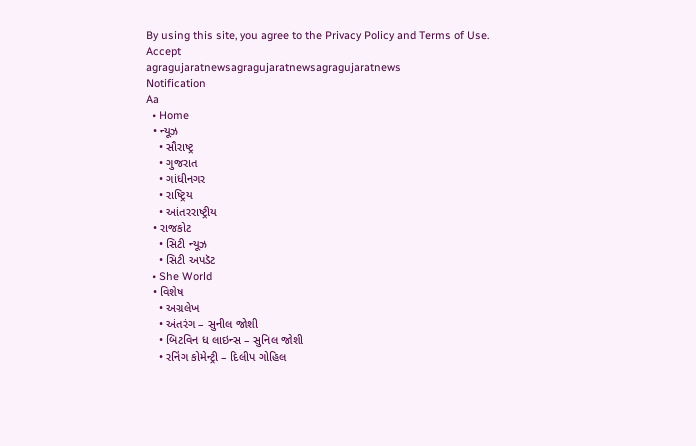By using this site, you agree to the Privacy Policy and Terms of Use.
Accept
agragujaratnewsagragujaratnewsagragujaratnews
Notification
Aa
  • Home
  • ન્યૂઝ
    • સૌરાષ્ટ્ર
    • ગુજરાત
    • ગાંધીનગર
    • રાષ્ટ્રિય
    • આંતરરાષ્ટ્રીય
  • રાજકોટ
    • સિટી ન્યૂઝ
    • સિટી અપડૅટ
  • She World
  • વિશેષ
    • અગ્રલેખ
    • અંતરંગ – સુનીલ જોશી
    • બિટવિન ધ લાઇન્સ – સુનિલ જોશી
    • રનિંગ કોમેન્ટ્રી – દિલીપ ગોહિલ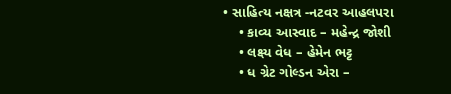• સાહિત્ય નક્ષત્ર -નટવર આહલપરા
    • કાવ્ય આસ્વાદ – મહેન્દ્ર જોશી
    • લક્ષ્ય વેધ – હેમેન ભટ્ટ
    • ધ ગ્રેટ ગોલ્ડન એરા –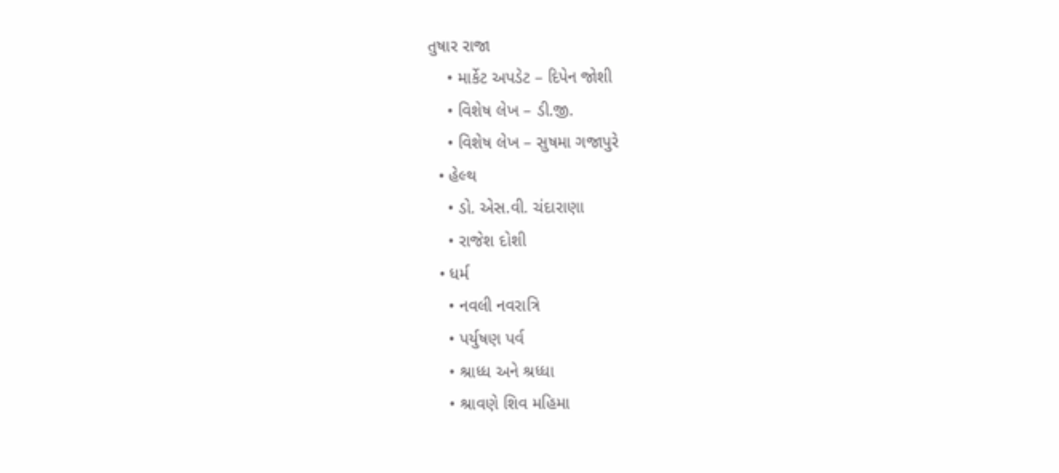તુષાર રાજા
    • માર્કેટ અપડેટ – દિપેન જોશી
    • વિશેષ લેખ – ડી.જી.
    • વિશેષ લેખ – સુષમા ગજાપુરે
  • હેલ્થ
    • ડો. એસ.વી. ચંદારાણા
    • રાજેશ દોશી
  • ધર્મ
    • નવલી નવરાત્રિ
    • પર્યુષણ પર્વ
    • શ્રાધ્ધ અને શ્રધ્ધા
    • શ્રાવણે શિવ મહિમા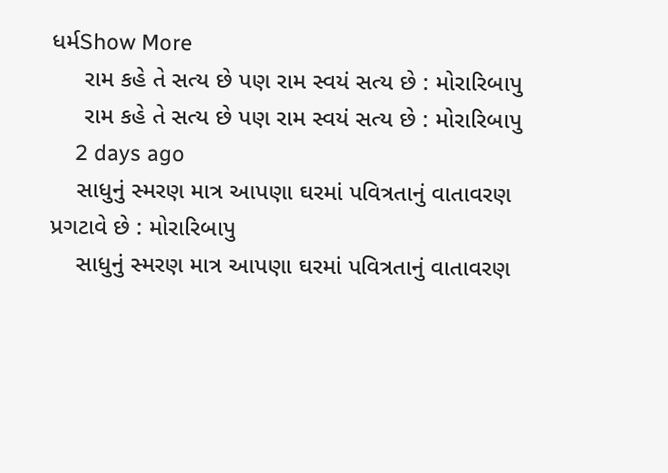ધર્મShow More
     રામ કહે તે સત્ય છે પણ રામ સ્વયં સત્ય છે : મોરારિબાપુ
     રામ કહે તે સત્ય છે પણ રામ સ્વયં સત્ય છે : મોરારિબાપુ
    2 days ago
    સાધુનું સ્મરણ માત્ર આપણા ઘરમાં પવિત્રતાનું વાતાવરણ પ્રગટાવે છે : મોરારિબાપુ
    સાધુનું સ્મરણ માત્ર આપણા ઘરમાં પવિત્રતાનું વાતાવરણ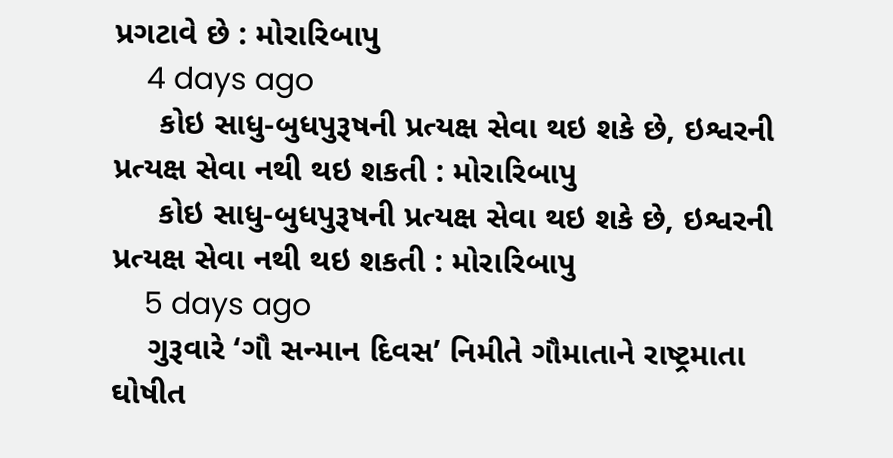પ્રગટાવે છે : મોરારિબાપુ
    4 days ago
     કોઇ સાધુ-બુધપુરૂષની પ્રત્યક્ષ સેવા થઇ શકે છે, ઇશ્વરની પ્રત્યક્ષ સેવા નથી થઇ શકતી : મોરારિબાપુ
     કોઇ સાધુ-બુધપુરૂષની પ્રત્યક્ષ સેવા થઇ શકે છે, ઇશ્વરની પ્રત્યક્ષ સેવા નથી થઇ શકતી : મોરારિબાપુ
    5 days ago
    ગુરૂવારે ‘ગૌ સન્માન દિવસ’ નિમીતે ગૌમાતાને રાષ્ટ્રમાતા ઘોષીત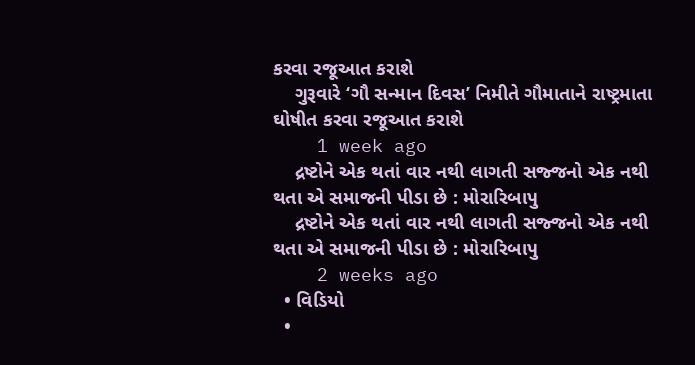કરવા રજૂઆત કરાશે
    ગુરૂવારે ‘ગૌ સન્માન દિવસ’ નિમીતે ગૌમાતાને રાષ્ટ્રમાતા ઘોષીત કરવા રજૂઆત કરાશે
    1 week ago
    દ્રષ્ટોને એક થતાં વાર નથી લાગતી સજ્જનો એક નથી થતા એ સમાજની પીડા છે : મોરારિબાપુ
    દ્રષ્ટોને એક થતાં વાર નથી લાગતી સજ્જનો એક નથી થતા એ સમાજની પીડા છે : મોરારિબાપુ
    2 weeks ago
  • વિડિયો
  •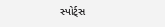સ્પોર્ટ્સ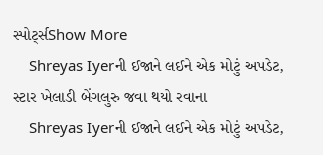સ્પોર્ટ્સShow More
    Shreyas Iyerની ઈજાને લઈને એક મોટું અપડેટ, સ્ટાર ખેલાડી બેંગલુરુ જવા થયો રવાના
    Shreyas Iyerની ઈજાને લઈને એક મોટું અપડેટ,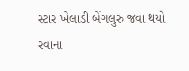સ્ટાર ખેલાડી બેંગલુરુ જવા થયો રવાના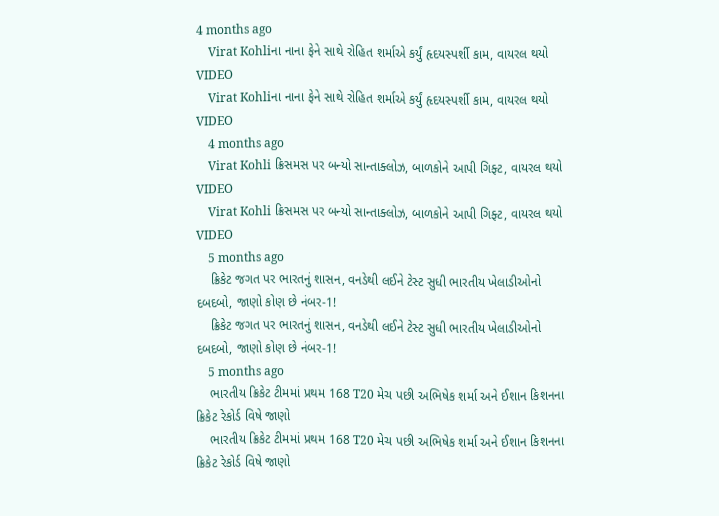4 months ago
    Virat Kohliના નાના ફેને સાથે રોહિત શર્માએ કર્યું હૃદયસ્પર્શી કામ, વાયરલ થયો VIDEO
    Virat Kohliના નાના ફેને સાથે રોહિત શર્માએ કર્યું હૃદયસ્પર્શી કામ, વાયરલ થયો VIDEO
    4 months ago
    Virat Kohli ક્રિસમસ પર બન્યો સાન્તાક્લોઝ, બાળકોને આપી ગિફ્ટ, વાયરલ થયો VIDEO
    Virat Kohli ક્રિસમસ પર બન્યો સાન્તાક્લોઝ, બાળકોને આપી ગિફ્ટ, વાયરલ થયો VIDEO
    5 months ago
    ક્રિકેટ જગત પર ભારતનું શાસન, વનડેથી લઈને ટેસ્ટ સુધી ભારતીય ખેલાડીઓનો દબદબો, જાણો કોણ છે નંબર-1!
    ક્રિકેટ જગત પર ભારતનું શાસન, વનડેથી લઈને ટેસ્ટ સુધી ભારતીય ખેલાડીઓનો દબદબો, જાણો કોણ છે નંબર-1!
    5 months ago
    ભારતીય ક્રિકેટ ટીમમાં પ્રથમ 168 T20 મેચ પછી અભિષેક શર્મા અને ઈશાન કિશનના ક્રિકેટ રેકોર્ડ વિષે જાણો
    ભારતીય ક્રિકેટ ટીમમાં પ્રથમ 168 T20 મેચ પછી અભિષેક શર્મા અને ઈશાન કિશનના ક્રિકેટ રેકોર્ડ વિષે જાણો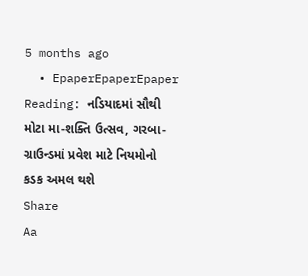5 months ago
  • EpaperEpaperEpaper
Reading: નડિયાદમાં સૌથી મોટા મા-શક્તિ ઉત્સવ, ગરબા-ગ્રાઉન્ડમાં પ્રવેશ માટે નિયમોનો કડક અમલ થશે
Share
Aa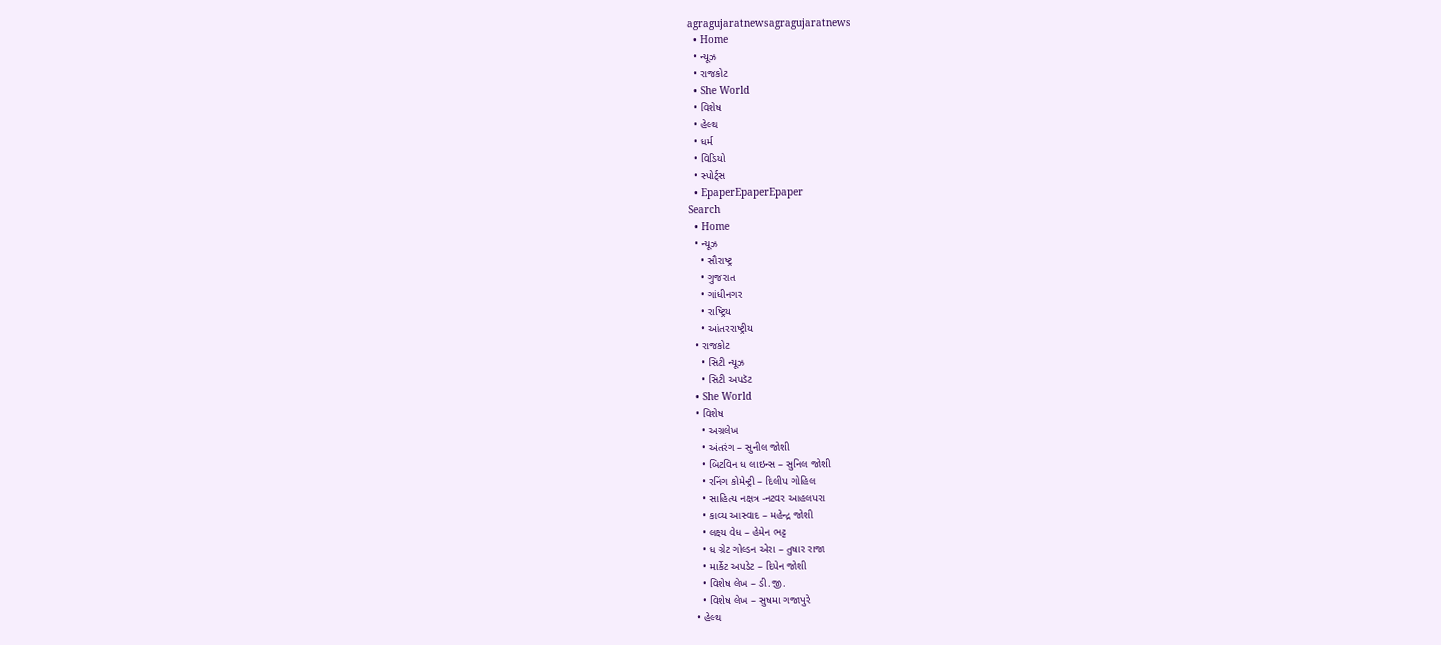agragujaratnewsagragujaratnews
  • Home
  • ન્યૂઝ
  • રાજકોટ
  • She World
  • વિશેષ
  • હેલ્થ
  • ધર્મ
  • વિડિયો
  • સ્પોર્ટ્સ
  • EpaperEpaperEpaper
Search
  • Home
  • ન્યૂઝ
    • સૌરાષ્ટ્ર
    • ગુજરાત
    • ગાંધીનગર
    • રાષ્ટ્રિય
    • આંતરરાષ્ટ્રીય
  • રાજકોટ
    • સિટી ન્યૂઝ
    • સિટી અપડૅટ
  • She World
  • વિશેષ
    • અગ્રલેખ
    • અંતરંગ – સુનીલ જોશી
    • બિટવિન ધ લાઇન્સ – સુનિલ જોશી
    • રનિંગ કોમેન્ટ્રી – દિલીપ ગોહિલ
    • સાહિત્ય નક્ષત્ર -નટવર આહલપરા
    • કાવ્ય આસ્વાદ – મહેન્દ્ર જોશી
    • લક્ષ્ય વેધ – હેમેન ભટ્ટ
    • ધ ગ્રેટ ગોલ્ડન એરા – તુષાર રાજા
    • માર્કેટ અપડેટ – દિપેન જોશી
    • વિશેષ લેખ – ડી.જી.
    • વિશેષ લેખ – સુષમા ગજાપુરે
  • હેલ્થ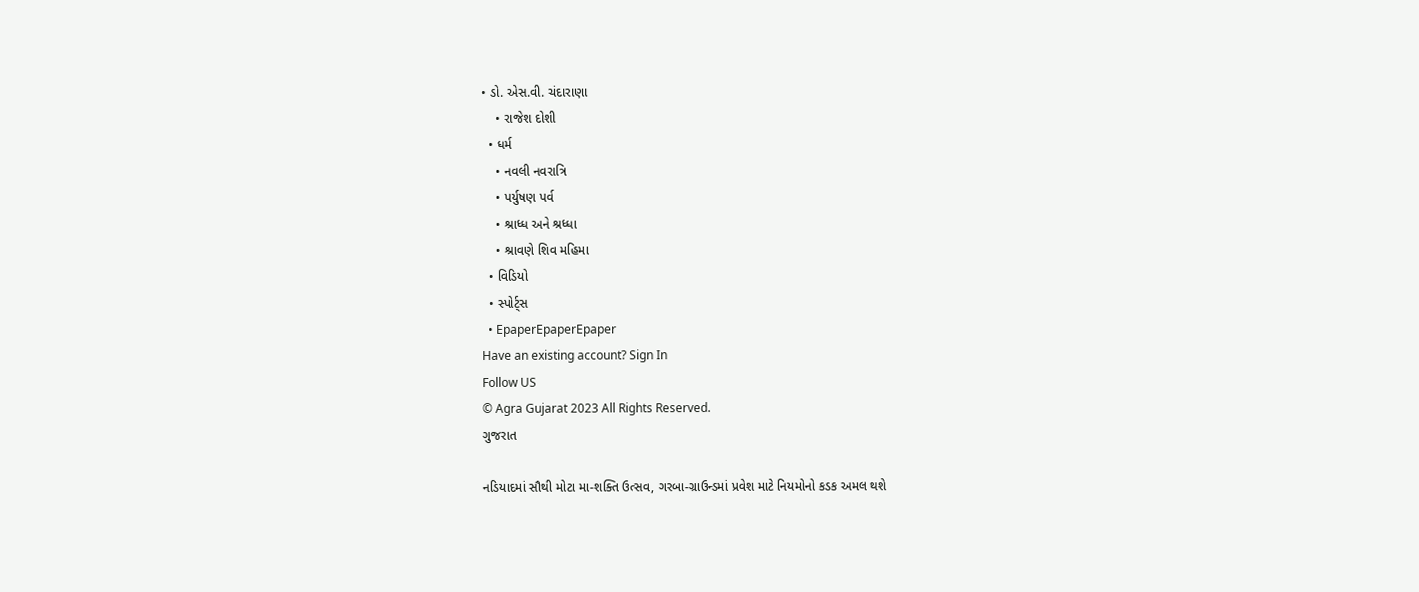• ડો. એસ.વી. ચંદારાણા
    • રાજેશ દોશી
  • ધર્મ
    • નવલી નવરાત્રિ
    • પર્યુષણ પર્વ
    • શ્રાધ્ધ અને શ્રધ્ધા
    • શ્રાવણે શિવ મહિમા
  • વિડિયો
  • સ્પોર્ટ્સ
  • EpaperEpaperEpaper
Have an existing account? Sign In
Follow US
© Agra Gujarat 2023 All Rights Reserved.
ગુજરાત

નડિયાદમાં સૌથી મોટા મા-શક્તિ ઉત્સવ, ગરબા-ગ્રાઉન્ડમાં પ્રવેશ માટે નિયમોનો કડક અમલ થશે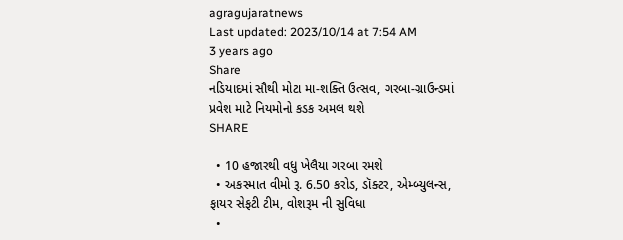agragujaratnews
Last updated: 2023/10/14 at 7:54 AM
3 years ago
Share
નડિયાદમાં સૌથી મોટા મા-શક્તિ ઉત્સવ, ગરબા-ગ્રાઉન્ડમાં પ્રવેશ માટે નિયમોનો કડક અમલ થશે
SHARE

  • 10 હજારથી વધુ ખેલૈયા ગરબા રમશે
  • અકસ્માત વીમો રૂ. 6.50 કરોડ, ડૉક્ટર, એમ્બ્યુલન્સ, ફાયર સેફટી ટીમ, વોશરૂમ ની સુવિધા
  •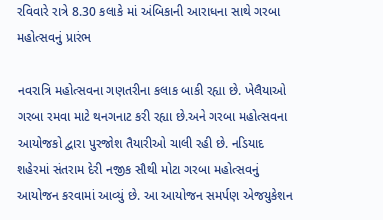રવિવારે રાત્રે 8.30 કલાકે માં અંબિકાની આરાધના સાથે ગરબા મહોત્સવનું પ્રારંભ

નવરાત્રિ મહોત્સવના ગણતરીના કલાક બાકી રહ્યા છે. ખેલૈયાઓ ગરબા રમવા માટે થનગનાટ કરી રહ્યા છે.અને ગરબા મહોત્સવના આયોજકો દ્વારા પુરજોશ તૈયારીઓ ચાલી રહી છે. નડિયાદ શહેરમાં સંતરામ દેરી નજીક સૌથી મોટા ગરબા મહોત્સવનું આયોજન કરવામાં આવ્યું છે. આ આયોજન સમર્પણ એજયુકેશન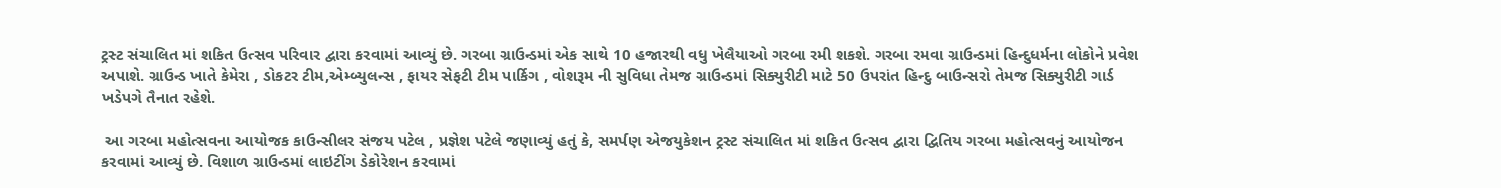ટ્રસ્ટ સંચાલિત માં શકિત ઉત્સવ પરિવાર દ્વારા કરવામાં આવ્યું છે. ગરબા ગ્રાઉન્ડમાં એક સાથે 10 હજારથી વધુ ખેલૈયાઓ ગરબા રમી શકશે. ગરબા રમવા ગ્રાઉન્ડમાં હિન્દુધર્મના લોકોને પ્રવેશ અપાશે. ગ્રાઉન્ડ ખાતે કેમેરા , ડોકટર ટીમ,એમ્બ્યુલન્સ , ફાયર સેફટી ટીમ પાર્કિગ , વોશરૂમ ની સુવિધા તેમજ ગ્રાઉન્ડમાં સિક્યુરીટી માટે 50 ઉપરાંત હિન્દુ બાઉન્સરો તેમજ સિક્યુરીટી ગાર્ડ ખડેપગે તૈનાત રહેશે.

 આ ગરબા મહોત્સવના આયોજક કાઉન્સીલર સંજય પટેલ , પ્રજ્ઞેશ પટેલે જણાવ્યું હતું કે, સમર્પણ એજયુકેશન ટ્રસ્ટ સંચાલિત માં શકિત ઉત્સવ દ્વારા દ્વિતિય ગરબા મહોત્સવનું આયોજન કરવામાં આવ્યું છે. વિશાળ ગ્રાઉન્ડમાં લાઇટીંગ ડેકોરેશન કરવામાં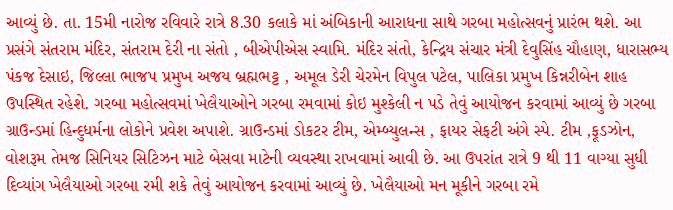આવ્યું છે. તા. 15મી નારોજ રવિવારે રાત્રે 8.30 કલાકે માં અંબિકાની આરાધના સાથે ગરબા મહોત્સવનું પ્રારંભ થશે. આ પ્રસંગે સંતરામ મંદિર, સંતરામ દેરી ના સંતો , બીએપીએસ સ્વામિ. મંદિર સંતો, કેન્દ્રિય સંચાર મંત્રી દેવુસિંહ ચૌહાણ, ધારાસભ્ય પંકજ દેસાઇ, જિલ્લા ભાજપ પ્રમુખ અજય બ્રહ્મભટ્ટ , અમૂલ ડેરી ચેરમેન વિપુલ પટેલ, પાલિકા પ્રમુખ કિન્નરીબેન શાહ ઉપસ્થિત રહેશે. ગરબા મહોત્સવમાં ખેલૈયાઓને ગરબા રમવામાં કોઇ મુશ્કેલી ન પડે તેવું આયોજન કરવામાં આવ્યું છે ગરબા ગ્રાઉન્ડમાં હિન્દુધર્મના લોકોને પ્રવેશ અપાશે. ગ્રાઉન્ડમાં ડોકટર ટીમ, એમ્બ્યુલન્સ , ફાયર સેફટી અંગે સ્પે. ટીમ ,ફૂડઝોન, વોશરૂમ તેમજ સિનિયર સિટિઝન માટે બેસવા માટેની વ્યવસ્થા રાખવામાં આવી છે. આ ઉપરાંત રાત્રે 9 થી 11 વાગ્યા સુધી દિવ્યાંગ ખેલૈયાઓ ગરબા રમી શકે તેવું આયોજન કરવામાં આવ્યું છે. ખેલૈયાઓ મન મૂકીને ગરબા રમે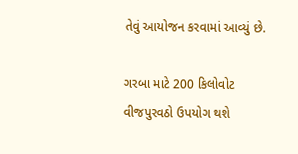તેવું આયોજન કરવામાં આવ્યું છે.

ગરબા માટે 200 કિલોવોટ વીજપુરવઠો ઉપયોગ થશે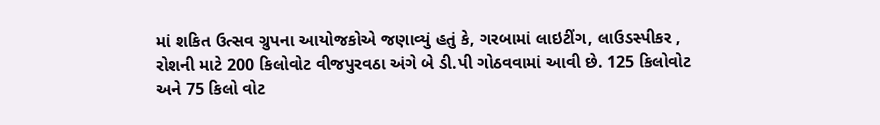માં શકિત ઉત્સવ ગ્રુપના આયોજકોએ જણાવ્યું હતું કે, ગરબામાં લાઇટીંગ, લાઉડસ્પીકર , રોશની માટે 200 કિલોવોટ વીજપુરવઠા અંગે બે ડી.પી ગોઠવવામાં આવી છે. 125 કિલોવોટ અને 75 કિલો વોટ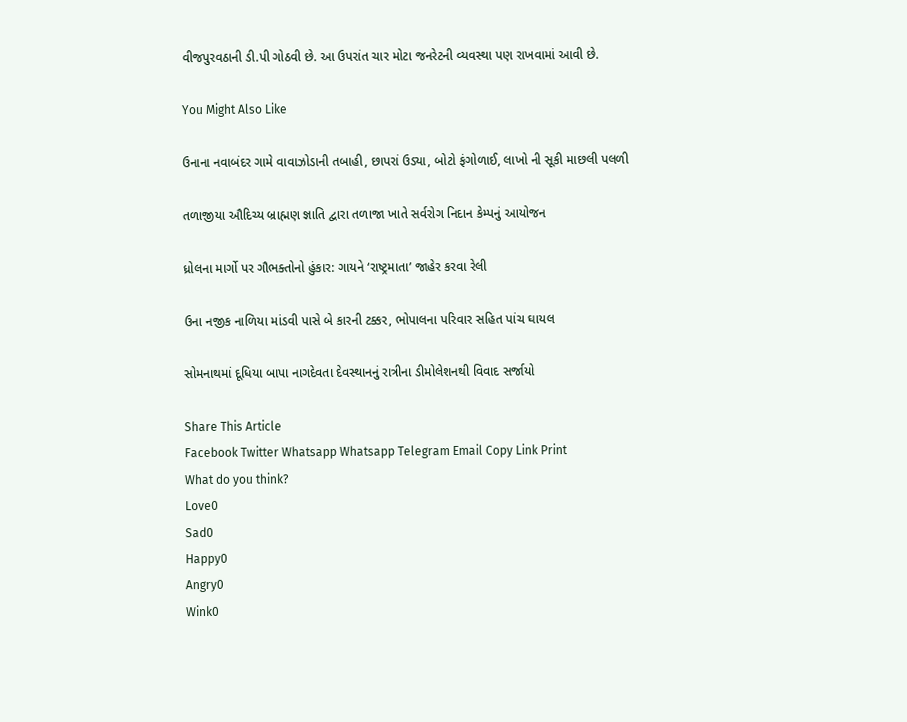વીજપુરવઠાની ડી.પી ગોઠવી છે. આ ઉપરાંત ચાર મોટા જનરેટની વ્યવસ્થા પણ રાખવામાં આવી છે.

You Might Also Like

ઉનાના નવાબંદર ગામે વાવાઝોડાની તબાહી, છાપરાં ઉડ્યા, બોટો ફંગોળાઈ, લાખો ની સૂકી માછલી પલળી

તળાજીયા ઔદિચ્ય બ્રાહ્મણ જ્ઞાતિ દ્વારા તળાજા ખાતે સર્વરોગ નિદાન કેમ્પનું આયોજન

ધ્રોલના માર્ગો પર ગૌભક્તોનો હુંકાર: ગાયને ‘રાષ્ટ્રમાતા’ જાહેર કરવા રેલી

ઉના નજીક નાળિયા માંડવી પાસે બે કારની ટક્કર, ભોપાલના પરિવાર સહિત પાંચ ઘાયલ

સોમનાથમાં દૂધિયા બાપા નાગદેવતા દેવસ્થાનનું રાત્રીના ડીમોલેશનથી વિવાદ સર્જાયો

Share This Article
Facebook Twitter Whatsapp Whatsapp Telegram Email Copy Link Print
What do you think?
Love0
Sad0
Happy0
Angry0
Wink0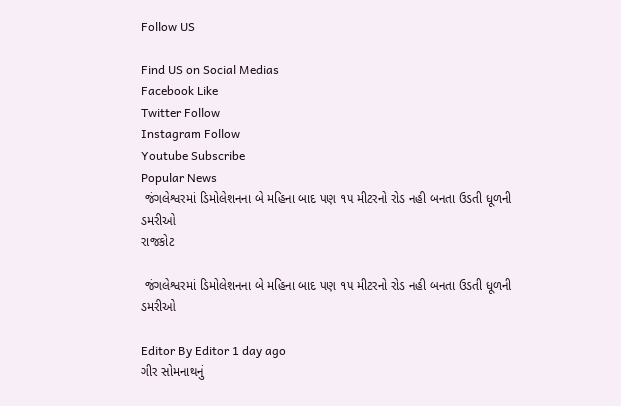Follow US

Find US on Social Medias
Facebook Like
Twitter Follow
Instagram Follow
Youtube Subscribe
Popular News
 જંગલેશ્વરમાં ડિમોલેશનના બે મહિના બાદ પણ ૧૫ મીટરનો રોડ નહી બનતા ઉડતી ધૂળની ડમરીઓ
રાજકોટ

 જંગલેશ્વરમાં ડિમોલેશનના બે મહિના બાદ પણ ૧૫ મીટરનો રોડ નહી બનતા ઉડતી ધૂળની ડમરીઓ

Editor By Editor 1 day ago
ગીર સોમનાથનું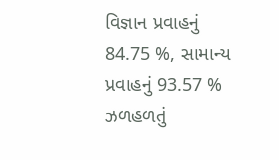વિજ્ઞાન પ્રવાહનું 84.75 %, સામાન્ય પ્રવાહનું 93.57 % ઝળહળતું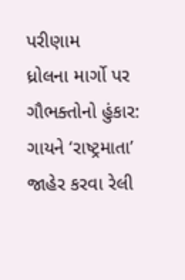પરીણામ
ધ્રોલના માર્ગો પર ગૌભક્તોનો હુંકાર: ગાયને ‘રાષ્ટ્રમાતા’ જાહેર કરવા રેલી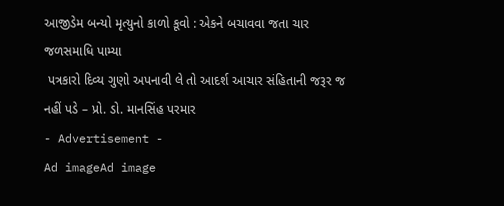આજીડેમ બન્યો મૃત્યુનો કાળો કૂવો : એકને બચાવવા જતા ચાર જળસમાધિ પામ્યા
 પત્રકારો દિવ્ય ગુણો અપનાવી લે તો આદર્શ આચાર સંહિતાની જરૂર જ નહીં પડે – પ્રો. ડો. માનસિંહ પરમાર
- Advertisement -
Ad imageAd image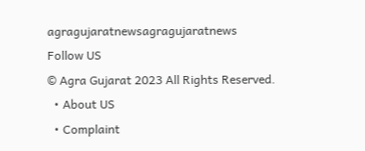agragujaratnewsagragujaratnews
Follow US
© Agra Gujarat 2023 All Rights Reserved.
  • About US
  • Complaint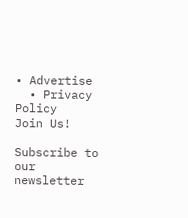• Advertise
  • Privacy Policy
Join Us!

Subscribe to our newsletter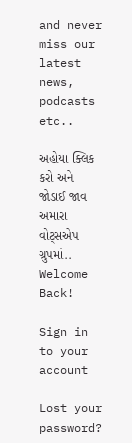and never miss our latest news, podcasts etc..

અહોયા ક્લિક કરો અને જોડાઈ જાવ અમારા વોટ્સએપ ગ્રુપમાં..
Welcome Back!

Sign in to your account

Lost your password?